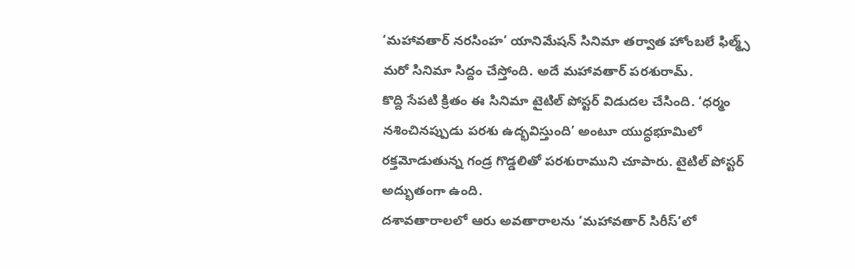‘మహావతార్ నరసింహ’ యానిమేషన్ సినిమా తర్వాత హోంబలే ఫిల్మ్స్ మరో సినిమా సిద్దం చేస్తోంది. అదే మహావతార్ పరశురామ్.
కొద్ది సేపటి క్రితం ఈ సినిమా టైటిల్ పోస్టర్ విడుదల చేసింది. ‘ధర్మం నశించినప్పుడు పరశు ఉద్భవిస్తుంది’ అంటూ యుద్ధభూమిలో రక్తమోడుతున్న గండ్ర గొడ్డలితో పరశురాముని చూపారు. టైటిల్ పోస్టర్ అద్భుతంగా ఉంది.
దశావతారాలలో ఆరు అవతారాలను ‘మహావతార్ సిరీస్’లో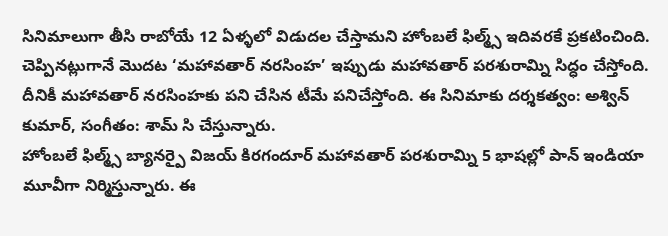సినిమాలుగా తీసి రాబోయే 12 ఏళ్ళలో విడుదల చేస్తామని హోంబలే ఫిల్మ్స్ ఇదివరకే ప్రకటించింది. చెప్పినట్లుగానే మొదట ‘మహావతార్ నరసింహ’ ఇప్పుడు మహావతార్ పరశురామ్ని సిద్ధం చేస్తోంది.
దీనికీ మహావతార్ నరసింహకు పని చేసిన టీమే పనిచేస్తోంది. ఈ సినిమాకు దర్శకత్వం: అశ్విన్ కుమార్, సంగీతం: శామ్ సి చేస్తున్నారు.
హోంబలే ఫిల్మ్స్ బ్యానర్పై విజయ్ కిరగందూర్ మహావతార్ పరశురామ్ని 5 భాషల్లో పాన్ ఇండియా మూవీగా నిర్మిస్తున్నారు. ఈ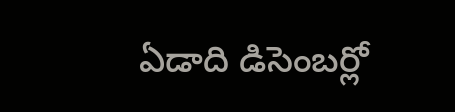ఏడాది డిసెంబర్లో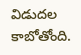విడుదల కాబోతోంది.